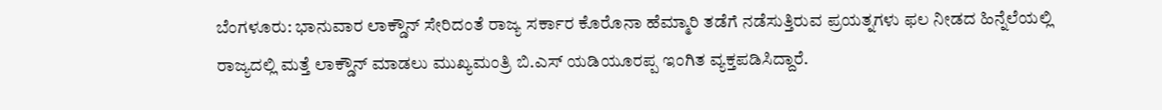ಬೆಂಗಳೂರು: ಭಾನುವಾರ ಲಾಕ್ಡೌನ್ ಸೇರಿದಂತೆ ರಾಜ್ಯ ಸರ್ಕಾರ ಕೊರೊನಾ ಹೆಮ್ಮಾರಿ ತಡೆಗೆ ನಡೆಸುತ್ತಿರುವ ಪ್ರಯತ್ನಗಳು ಫಲ ನೀಡದ ಹಿನ್ನೆಲೆಯಲ್ಲಿ ರಾಜ್ಯದಲ್ಲಿ ಮತ್ತೆ ಲಾಕ್ಡೌನ್ ಮಾಡಲು ಮುಖ್ಯಮಂತ್ರಿ ಬಿ.ಎಸ್ ಯಡಿಯೂರಪ್ಪ ಇಂಗಿತ ವ್ಯಕ್ತಪಡಿಸಿದ್ದಾರೆ.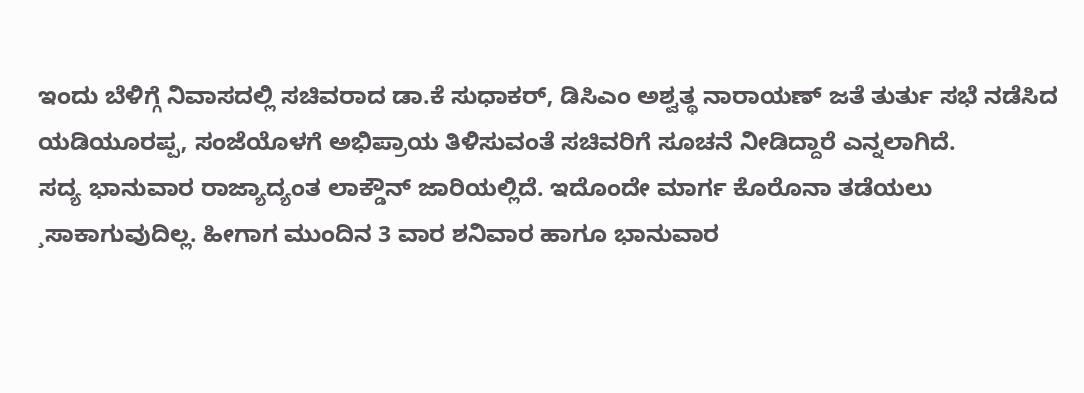ಇಂದು ಬೆಳಿಗ್ಗೆ ನಿವಾಸದಲ್ಲಿ ಸಚಿವರಾದ ಡಾ.ಕೆ ಸುಧಾಕರ್, ಡಿಸಿಎಂ ಅಶ್ವತ್ಥ ನಾರಾಯಣ್ ಜತೆ ತುರ್ತು ಸಭೆ ನಡೆಸಿದ ಯಡಿಯೂರಪ್ಪ, ಸಂಜೆಯೊಳಗೆ ಅಭಿಪ್ರಾಯ ತಿಳಿಸುವಂತೆ ಸಚಿವರಿಗೆ ಸೂಚನೆ ನೀಡಿದ್ದಾರೆ ಎನ್ನಲಾಗಿದೆ.
ಸದ್ಯ ಭಾನುವಾರ ರಾಜ್ಯಾದ್ಯಂತ ಲಾಕ್ಡೌನ್ ಜಾರಿಯಲ್ಲಿದೆ. ಇದೊಂದೇ ಮಾರ್ಗ ಕೊರೊನಾ ತಡೆಯಲು ¸ಸಾಕಾಗುವುದಿಲ್ಲ. ಹೀಗಾಗ ಮುಂದಿನ 3 ವಾರ ಶನಿವಾರ ಹಾಗೂ ಭಾನುವಾರ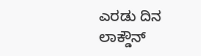ಎರಡು ದಿನ ಲಾಕ್ಡೌನ್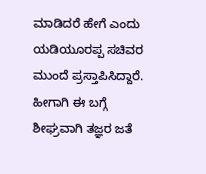ಮಾಡಿದರೆ ಹೇಗೆ ಎಂದು ಯಡಿಯೂರಪ್ಪ ಸಚಿವರ ಮುಂದೆ ಪ್ರಸ್ತಾಪಿಸಿದ್ದಾರೆ. ಹೀಗಾಗಿ ಈ ಬಗ್ಗೆ ಶೀಘ್ರವಾಗಿ ತಜ್ಞರ ಜತೆ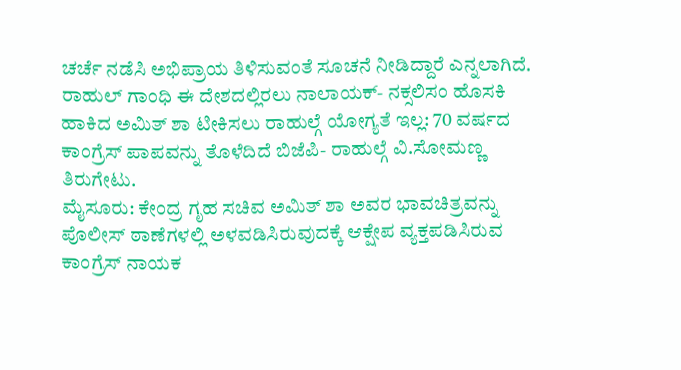ಚರ್ಚೆ ನಡೆಸಿ ಅಭಿಪ್ರಾಯ ತಿಳಿಸುವಂತೆ ಸೂಚನೆ ನೀಡಿದ್ದಾರೆ ಎನ್ನಲಾಗಿದೆ.
ರಾಹುಲ್ ಗಾಂಧಿ ಈ ದೇಶದಲ್ಲಿರಲು ನಾಲಾಯಕ್- ನಕ್ಸಲಿಸಂ ಹೊಸಕಿ ಹಾಕಿದ ಅಮಿತ್ ಶಾ ಟೀಕಿಸಲು ರಾಹುಲ್ಗೆ ಯೋಗ್ಯತೆ ಇಲ್ಲ: 70 ವರ್ಷದ ಕಾಂಗ್ರೆಸ್ ಪಾಪವನ್ನು ತೊಳೆದಿದೆ ಬಿಜೆಪಿ- ರಾಹುಲ್ಗೆ ವಿ.ಸೋಮಣ್ಣ ತಿರುಗೇಟು.
ಮೈಸೂರು: ಕೇಂದ್ರ ಗೃಹ ಸಚಿವ ಅಮಿತ್ ಶಾ ಅವರ ಭಾವಚಿತ್ರವನ್ನು ಪೊಲೀಸ್ ಠಾಣೆಗಳಲ್ಲಿ ಅಳವಡಿಸಿರುವುದಕ್ಕೆ ಆಕ್ಷೇಪ ವ್ಯಕ್ತಪಡಿಸಿರುವ ಕಾಂಗ್ರೆಸ್ ನಾಯಕ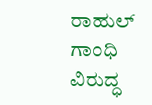ರಾಹುಲ್ ಗಾಂಧಿ ವಿರುದ್ಧ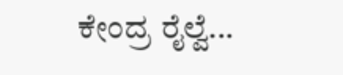ಕೇಂದ್ರ ರೈಲ್ವೆ...